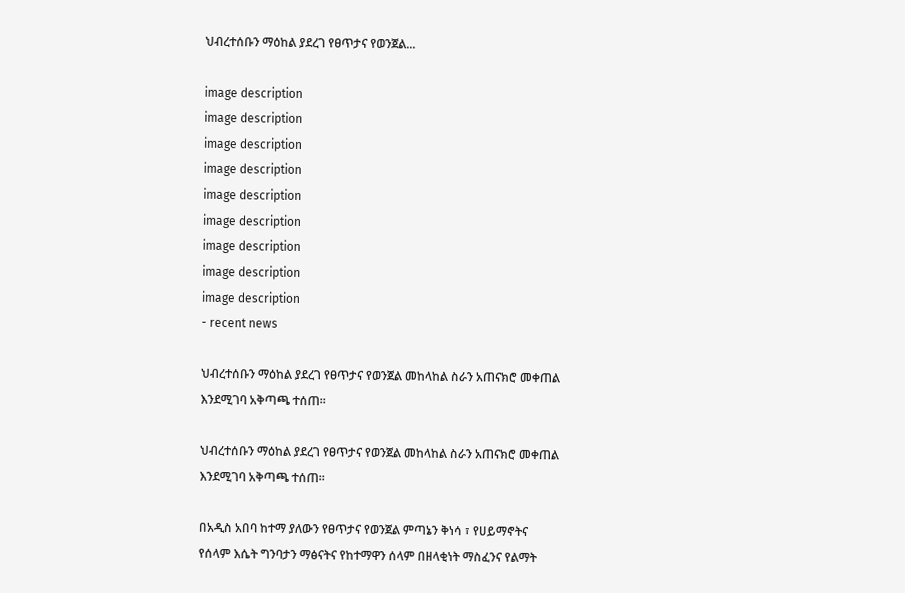ህብረተሰቡን ማዕከል ያደረገ የፀጥታና የወንጀል...

image description
image description
image description
image description
image description
image description
image description
image description
image description
- recent news

ህብረተሰቡን ማዕከል ያደረገ የፀጥታና የወንጀል መከላከል ስራን አጠናክሮ መቀጠል እንደሚገባ አቅጣጫ ተሰጠ።

ህብረተሰቡን ማዕከል ያደረገ የፀጥታና የወንጀል መከላከል ስራን አጠናክሮ መቀጠል እንደሚገባ አቅጣጫ ተሰጠ።

በአዲስ አበባ ከተማ ያለውን የፀጥታና የወንጀል ምጣኔን ቅነሳ ፣ የሀይማኖትና የሰላም እሴት ግንባታን ማፅናትና የከተማዋን ሰላም በዘላቂነት ማስፈንና የልማት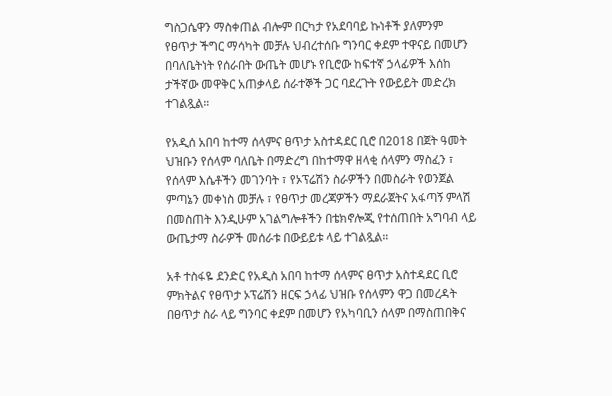ግስጋሴዋን ማስቀጠል ብሎም በርካታ የአደባባይ ኩነቶች ያለምንም የፀጥታ ችግር ማሳካት መቻሉ ህብረተሰቡ ግንባር ቀደም ተዋናይ በመሆን በባለቤትነት የሰራበት ውጤት መሆኑ የቢሮው ከፍተኛ ኃላፊዎች እሰከ ታችኛው መዋቅር አጠቃላይ ሰራተኞች ጋር ባደረጉት የውይይት መድረክ ተገልጿል።

የአዲሰ አበባ ከተማ ሰላምና ፀጥታ አስተዳደር ቢሮ በ2018 በጀት ዓመት ህዝቡን የሰላም ባለቤት በማድረግ በከተማዋ ዘላቂ ሰላምን ማስፈን ፣ የሰላም እሴቶችን መገንባት ፣ የኦፕሬሽን ስራዎችን በመስራት የወንጀል ምጣኔን መቀነስ መቻሉ ፣ የፀጥታ መረጃዎችን ማደራጀትና አፋጣኝ ምላሽ በመስጠት እንዲሁም አገልግሎቶችን በቴክኖሎጂ የተሰጠበት አግባብ ላይ ውጤታማ ስራዎች መሰራቱ በውይይቱ ላይ ተገልጿል።

አቶ ተስፋዬ ደንድር የአዲስ አበባ ከተማ ሰላምና ፀጥታ አስተዳደር ቢሮ ምክትልና የፀጥታ ኦፕሬሽን ዘርፍ ኃላፊ ህዝቡ የሰላምን ዋጋ በመረዳት በፀጥታ ስራ ላይ ግንባር ቀደም በመሆን የአካባቢን ሰላም በማስጠበቅና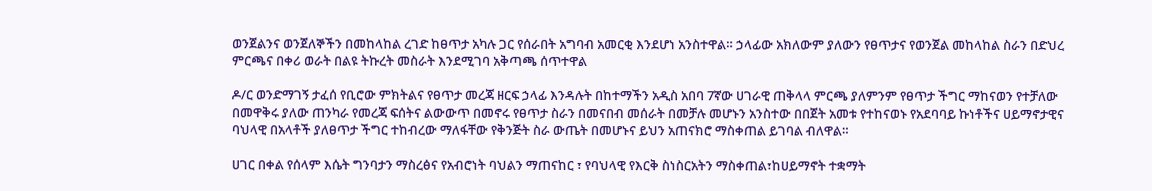ወንጀልንና ወንጀለኞችን በመከላከል ረገድ ከፀጥታ አካሉ ጋር የሰራበት አግባብ አመርቂ እንደሆነ አንስተዋል። ኃላፊው አክለውም ያለውን የፀጥታና የወንጀል መከላከል ስራን በድህረ ምርጫና በቀሪ ወራት በልዩ ትኩረት መስራት እንደሚገባ አቅጣጫ ሰጥተዋል

ዶ/ር ወንድማገኝ ታፈሰ የቢሮው ምክትልና የፀጥታ መረጃ ዘርፍ ኃላፊ እንዳሉት በከተማችን አዲስ አበባ 7ኛው ሀገራዊ ጠቅላላ ምርጫ ያለምንም የፀጥታ ችግር ማከናወን የተቻለው በመዋቅሩ ያለው ጠንካራ የመረጃ ፍሰትና ልውውጥ በመኖሩ የፀጥታ ስራን በመናበብ መሰራት በመቻሉ መሆኑን አንስተው በበጀት አመቱ የተከናወኑ የአደባባይ ኩነቶችና ሀይማኖታዊና ባህላዊ በአላቶች ያለፀጥታ ችግር ተከብረው ማለፋቸው የቅንጅት ስራ ውጤት በመሆኑና ይህን አጠናክሮ ማስቀጠል ይገባል ብለዋል።

ሀገር በቀል የሰላም እሴት ግንባታን ማስረፅና የአብሮነት ባህልን ማጠናከር ፣ የባህላዊ የእርቅ ስነስርአትን ማስቀጠል፣ከሀይማኖት ተቋማት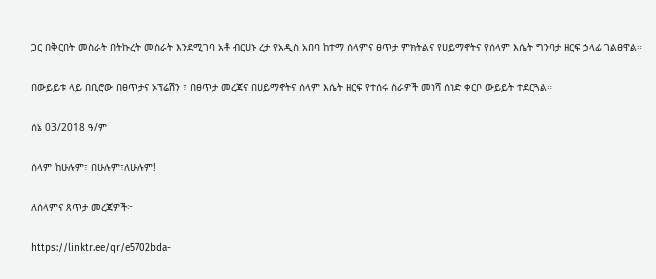ጋር በቅርበት መስራት በትኩረት መስራት እንደሚገባ አቶ ብርሀኑ ረታ የአዲስ አበባ ከተማ ሰላምና ፀጥታ ምክትልና የሀይማኖትና የሰላም እሴት ግንባታ ዘርፍ ኃላፊ ገልፀዋል።

በውይይቱ ላይ በቢሮው በፀጥታና ኦፕሬሽን ፣ በፀጥታ መረጃና በሀይማኖትና ሰላም እሴት ዘርፍ የተሰሩ ስራዎች መነሻ ሰነድ ቀርቦ ውይይት ተደርጓል።

ሰኔ 03/2018 ዓ/ም

ሰላም ከሁሉም፣ በሁሉም፣ለሁሉም!

ለሰላምና ጸጥታ መረጃዎች፦

https://linktr.ee/qr/e5702bda-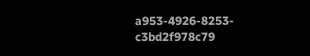a953-4926-8253-c3bd2f978c79